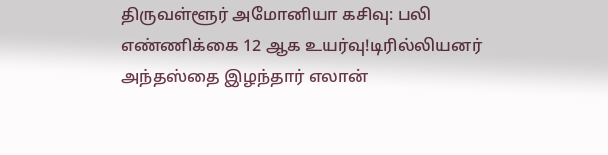திருவள்ளூர் அமோனியா கசிவு: பலி எண்ணிக்கை 12 ஆக உயர்வு!டிரில்லியனர் அந்தஸ்தை இழந்தார் எலான்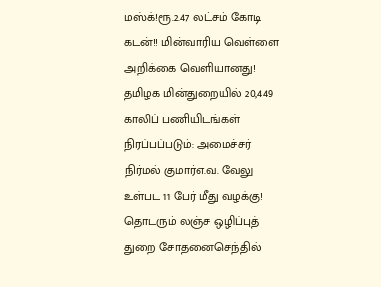மஸ்க்!ரூ.2.47 லட்சம் கோடி கடன்!! மின்வாரிய வெள்ளை அறிக்கை வெளியானது! தமிழக மின்துறையில் 20,449 காலிப் பணியிடங்கள் நிரப்பப்படும்: அமைச்சர் நிர்மல் குமார்எ.வ. வேலு உள்பட 11 பேர் மீது வழக்கு! தொடரும் லஞ்ச ஒழிப்புத் துறை சோதனைசெந்தில்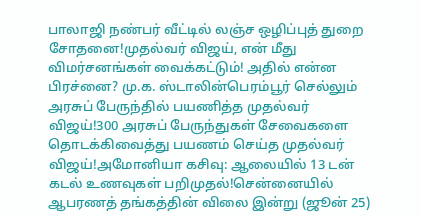பாலாஜி நண்பர் வீட்டில் லஞ்ச ஒழிப்புத் துறை சோதனை!முதல்வர் விஜய், என் மீது விமர்சனங்கள் வைக்கட்டும்! அதில் என்ன பிரச்னை? மு.க. ஸ்டாலின்பெரம்பூர் செல்லும் அரசுப் பேருந்தில் பயணித்த முதல்வர் விஜய்!300 அரசுப் பேருந்துகள் சேவைகளை தொடக்கிவைத்து பயணம் செய்த முதல்வர் விஜய்!அமோனியா கசிவு: ஆலையில் 13 டன் கடல் உணவுகள் பறிமுதல்!சென்னையில் ஆபரணத் தங்கத்தின் விலை இன்று (ஜூன் 25)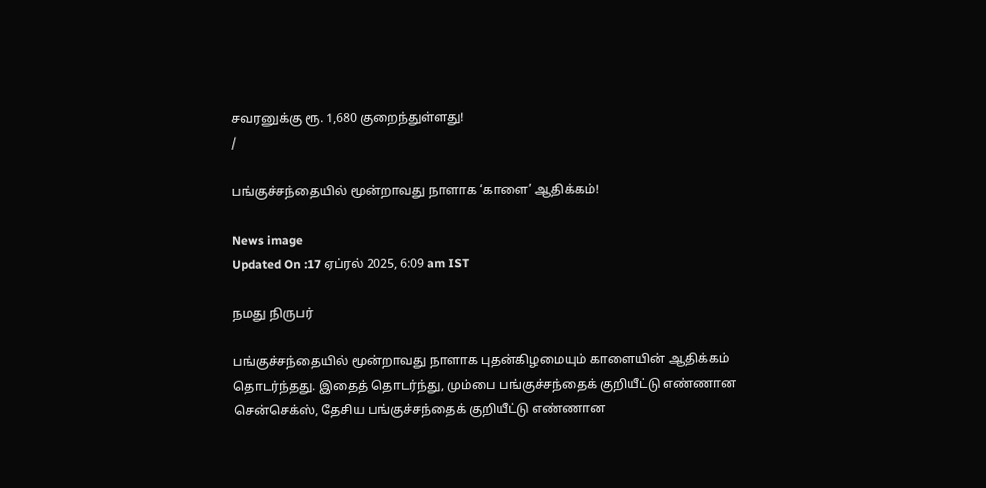சவரனுக்கு ரூ. 1,680 குறைந்துள்ளது!
/

பங்குச்சந்தையில் மூன்றாவது நாளாக ‘காளை’ ஆதிக்கம்!

News image
Updated On :17 ஏப்ரல் 2025, 6:09 am IST

நமது நிருபர்

பங்குச்சந்தையில் மூன்றாவது நாளாக புதன்கிழமையும் காளையின் ஆதிக்கம் தொடர்ந்தது. இதைத் தொடர்ந்து, மும்பை பங்குச்சந்தைக் குறியீட்டு எண்ணான சென்செக்ஸ், தேசிய பங்குச்சந்தைக் குறியீட்டு எண்ணான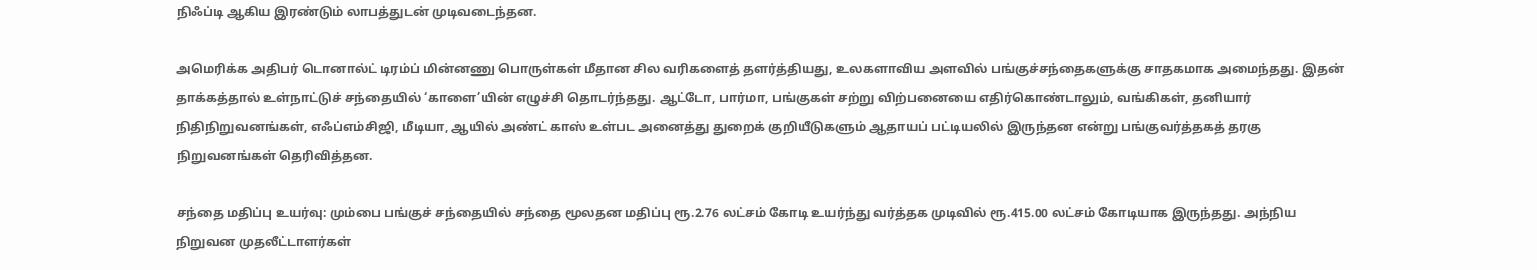நிஃப்டி ஆகிய இரண்டும் லாபத்துடன் முடிவடைந்தன.

அமெரிக்க அதிபர் டொனால்ட் டிரம்ப் மின்னணு பொருள்கள் மீதான சில வரிகளைத் தளர்த்தியது, உலகளாவிய அளவில் பங்குச்சந்தைகளுக்கு சாதகமாக அமைந்தது. இதன் தாக்கத்தால் உள்நாட்டுச் சந்தையில் ‘காளை’யின் எழுச்சி தொடர்ந்தது. ஆட்டோ, பார்மா, பங்குகள் சற்று விற்பனையை எதிர்கொண்டாலும், வங்கிகள், தனியார் நிதிநிறுவனங்கள், எஃப்எம்சிஜி, மீடியா, ஆயில் அண்ட் காஸ் உள்பட அனைத்து துறைக் குறியீடுகளும் ஆதாயப் பட்டியலில் இருந்தன என்று பங்குவர்த்தகத் தரகு நிறுவனங்கள் தெரிவித்தன.

சந்தை மதிப்பு உயர்வு: மும்பை பங்குச் சந்தையில் சந்தை மூலதன மதிப்பு ரூ.2.76 லட்சம் கோடி உயர்ந்து வர்த்தக முடிவில் ரூ.415.00 லட்சம் கோடியாக இருந்தது. அந்நிய நிறுவன முதலீட்டாளர்கள்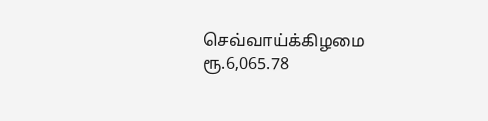செவ்வாய்க்கிழமை ரூ.6,065.78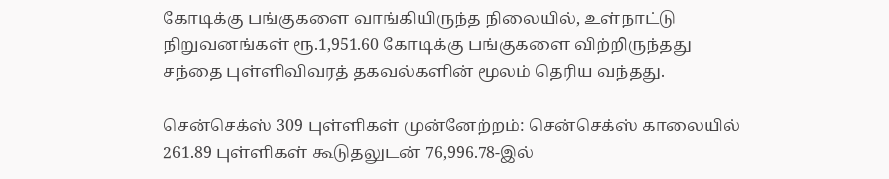கோடிக்கு பங்குகளை வாங்கியிருந்த நிலையில், உள்நாட்டு நிறுவனங்கள் ரூ.1,951.60 கோடிக்கு பங்குகளை விற்றிருந்தது சந்தை புள்ளிவிவரத் தகவல்களின் மூலம் தெரிய வந்தது.

சென்செக்ஸ் 309 புள்ளிகள் முன்னேற்றம்: சென்செக்ஸ் காலையில் 261.89 புள்ளிகள் கூடுதலுடன் 76,996.78-இல்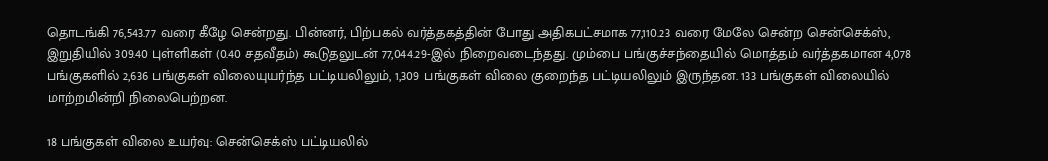தொடங்கி 76,543.77 வரை கீழே சென்றது. பின்னர், பிற்பகல் வர்த்தகத்தின் போது அதிகபட்சமாக 77,110.23 வரை மேலே சென்ற சென்செக்ஸ், இறுதியில் 309.40 புள்ளிகள் (0.40 சதவீதம்) கூடுதலுடன் 77,044.29-இல் நிறைவடைந்தது. மும்பை பங்குச்சந்தையில் மொத்தம் வர்த்தகமான 4,078 பங்குகளில் 2,636 பங்குகள் விலையுயர்ந்த பட்டியலிலும், 1,309 பங்குகள் விலை குறைந்த பட்டியலிலும் இருந்தன. 133 பங்குகள் விலையில் மாற்றமின்றி நிலைபெற்றன.

18 பங்குகள் விலை உயர்வு: சென்செக்ஸ் பட்டியலில்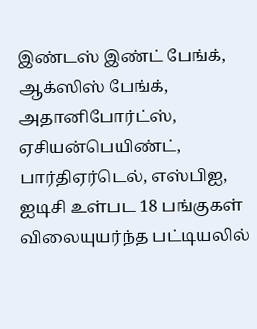இண்டஸ் இண்ட் பேங்க், ஆக்ஸிஸ் பேங்க், அதானிபோர்ட்ஸ், ஏசியன்பெயிண்ட், பார்திஏர்டெல், எஸ்பிஐ, ஐடிசி உள்பட 18 பங்குகள் விலையுயர்ந்த பட்டியலில்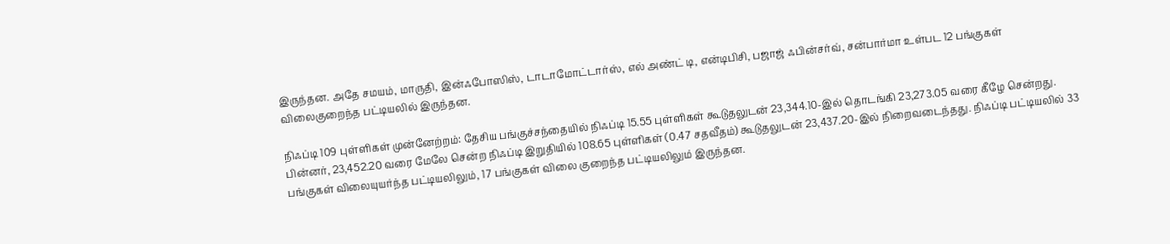இருந்தன. அதே சமயம், மாருதி, இன்ஃபோஸிஸ், டாடாமோட்டார்ஸ், எல் அண்ட் டி, என்டிபிசி, பஜாஜ் ஃபின்சர்வ், சன்பார்மா உள்பட 12 பங்குகள் விலைகுறைந்த பட்டியலில் இருந்தன.

நிஃப்டி 109 புள்ளிகள் முன்னேற்றம்: தேசிய பங்குச்சந்தையில் நிஃப்டி 15.55 புள்ளிகள் கூடுதலுடன் 23,344.10-இல் தொடங்கி 23,273.05 வரை கீழே சென்றது. பின்னர், 23,452.20 வரை மேலே சென்ற நிஃப்டி இறுதியில் 108.65 புள்ளிகள் (0.47 சதவீதம்) கூடுதலுடன் 23,437.20-இல் நிறைவடைந்தது. நிஃப்டி பட்டியலில் 33 பங்குகள் விலையுயர்ந்த பட்டியலிலும், 17 பங்குகள் விலை குறைந்த பட்டியலிலும் இருந்தன.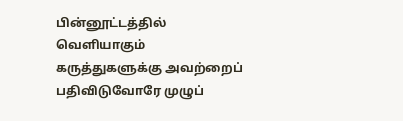பின்னூட்டத்தில் வெளியாகும் கருத்துகளுக்கு அவற்றைப் பதிவிடுவோரே முழுப்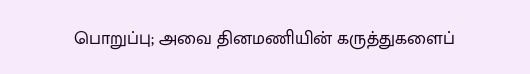பொறுப்பு; அவை தினமணியின் கருத்துகளைப்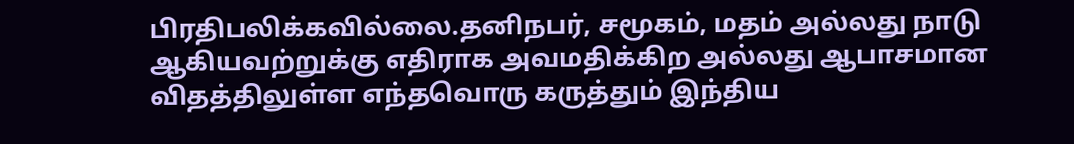பிரதிபலிக்கவில்லை.தனிநபர், சமூகம், மதம் அல்லது நாடு ஆகியவற்றுக்கு எதிராக அவமதிக்கிற அல்லது ஆபாசமான விதத்திலுள்ள எந்தவொரு கருத்தும் இந்திய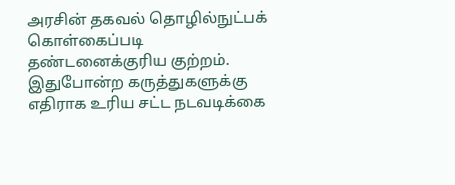அரசின் தகவல் தொழில்நுட்பக் கொள்கைப்படி தண்டனைக்குரிய குற்றம். இதுபோன்ற கருத்துகளுக்கு எதிராக உரிய சட்ட நடவடிக்கை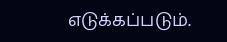எடுக்கப்படும்.